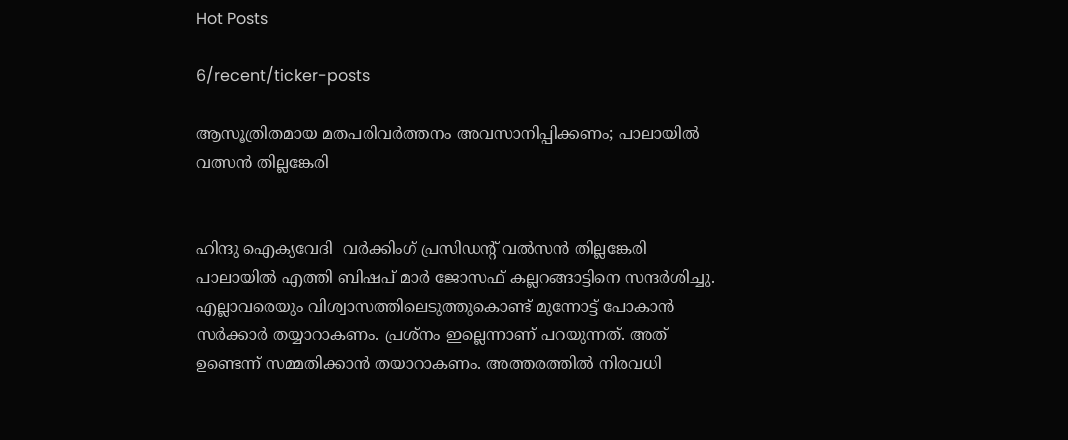Hot Posts

6/recent/ticker-posts

ആസൂത്രിതമായ മതപരിവർത്തനം അവസാനിപ്പിക്കണം; പാലായിൽ വത്സൻ തില്ലങ്കേരി


ഹിന്ദു ഐക്യവേദി  വര്‍ക്കിംഗ് പ്രസിഡന്റ് വല്‍സന്‍ തില്ലങ്കേരി പാലായിൽ എത്തി ബിഷപ് മാര്‍ ജോസഫ് കല്ലറങ്ങാട്ടിനെ സന്ദർശിച്ചു. എല്ലാവരെയും വിശ്വാസത്തിലെടുത്തുകൊണ്ട് മുന്നോട്ട് പോകാന്‍ സര്‍ക്കാര്‍ തയ്യാറാകണം. പ്രശ്‌നം ഇല്ലെന്നാണ് പറയുന്നത്. അത് ഉണ്ടെന്ന് സമ്മതിക്കാന്‍ തയാറാകണം. അത്തരത്തില്‍ നിരവധി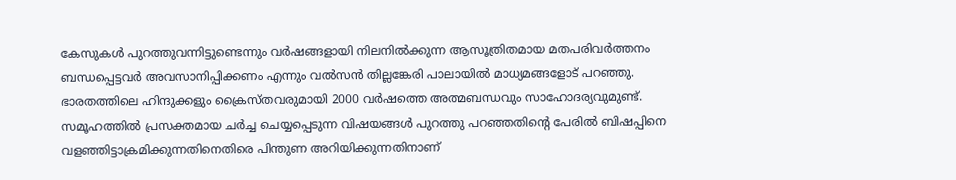കേസുകള്‍ പുറത്തുവന്നിട്ടുണ്ടെന്നും വര്‍ഷങ്ങളായി നിലനില്‍ക്കുന്ന ആസൂത്രിതമായ മതപരിവര്‍ത്തനം ബന്ധപ്പെട്ടവര്‍ അവസാനിപ്പിക്കണം എന്നും വല്‍സന്‍ തില്ലങ്കേരി പാലായിൽ മാധ്യമങ്ങളോട് പറഞ്ഞു. ഭാരതത്തിലെ ഹിന്ദുക്കളും ക്രൈസ്തവരുമായി 2000 വര്‍ഷത്തെ അത്മബന്ധവും സാഹോദര്യവുമുണ്ട്. സമൂഹത്തില്‍ പ്രസക്തമായ ചര്‍ച്ച ചെയ്യപ്പെടുന്ന വിഷയങ്ങള്‍ പുറത്തു പറഞ്ഞതിന്റെ പേരില്‍ ബിഷപ്പിനെ വളഞ്ഞിട്ടാക്രമിക്കുന്നതിനെതിരെ പിന്തുണ അറിയിക്കുന്നതിനാണ്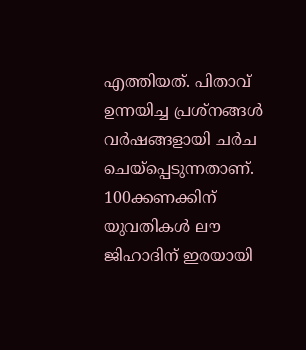എത്തിയത്. പിതാവ്  ഉന്നയിച്ച പ്രശ്‌നങ്ങള്‍ വര്‍ഷങ്ങളായി ചര്‍ച ചെയ്‌പ്പെടുന്നതാണ്. 100ക്കണക്കിന് യുവതികള്‍ ലൗ ജിഹാദിന് ഇരയായി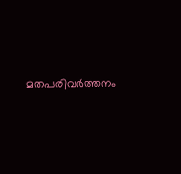മതപരിവര്‍ത്തനം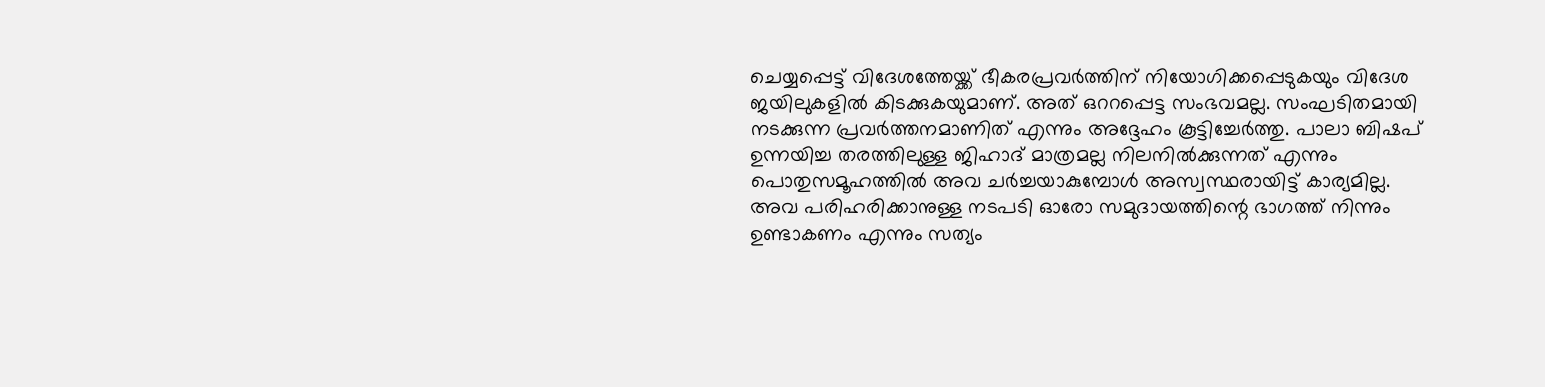ചെയ്യപ്പെട്ട് വിദേശത്തേയ്ക്ക് ഭീകരപ്രവര്‍ത്തിന് നിയോഗിക്കപ്പെടുകയും വിദേശ ജയിലുകളിൽ കിടക്കുകയുമാണ്. അത് ഒററപ്പെട്ട സംഭവമല്ല. സംഘടിതമായി നടക്കുന്ന പ്രവര്‍ത്തനമാണിത് എന്നും അദ്ദേഹം കൂട്ടിച്ചേർത്തു. പാലാ ബിഷപ് ഉന്നയിച്ച തരത്തിലുള്ള ജിഹാദ് മാത്രമല്ല നിലനില്‍ക്കുന്നത് എന്നും പൊതുസമൂഹത്തില്‍ അവ ചര്‍ച്ചയാകുമ്പോള്‍ അസ്വസ്ഥരായിട്ട് കാര്യമില്ല. അവ പരിഹരിക്കാനുള്ള നടപടി ഓരോ സമുദായത്തിന്റെ ഭാഗത്ത് നിന്നും ഉണ്ടാകണം എന്നും സത്യം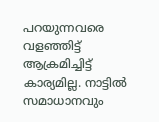പറയുന്നവരെ വളഞ്ഞിട്ട് ആക്രമിച്ചിട്ട് കാര്യമില്ല. നാട്ടില്‍ സമാധാനവും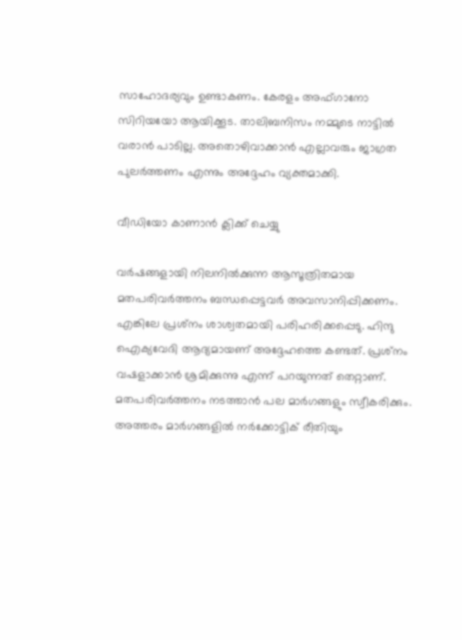സാഹോദര്യവും ഉണ്ടാകണം. കേരളം അഫ്ഗാനോ സിറിയയോ ആയിക്കൂട. താലിബനിസം നമ്മുടെ നാട്ടില്‍ വരാന്‍ പാടില്ല. അതൊഴിവാക്കാന്‍ എല്ലാവരും ജാഗ്രത പുലര്‍ത്തണം എന്നും അദ്ദേഹം വ്യക്തമാക്കി.

വീഡിയോ കാണാന്‍ ക്ലിക്ക് ചെയ്യു

വര്‍ഷങ്ങളായി നിലനില്‍ക്കുന്ന ആസൂത്രിതമായ മതപരിവര്‍ത്തനം ബന്ധപ്പെട്ടവര്‍ അവസാനിപ്പിക്കണം. എങ്കിലേ പ്രശ്‌നം ശാശ്വതമായി പരിഹരിക്കപ്പെടു. ഹിന്ദു ഐക്യവേദി ആദ്യമായണ് അദ്ദേഹത്തെ കണ്ടത്. പ്രശ്‌നം വഷളാക്കാന്‍ ശ്രമിക്കുന്നു എന്ന് പറയുന്നത് തെറ്റാണ്. മതപരിവര്‍ത്തനം നടത്താന്‍ പല മാര്‍ഗങ്ങളും സ്വീകരിക്കും. അത്തരം മാര്‍ഗങ്ങളില്‍ നര്‍ക്കോട്ടിക് രീതിയും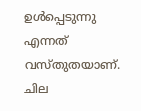ഉള്‍പ്പെടുന്നു എന്നത് വസ്തുതയാണ്. ചില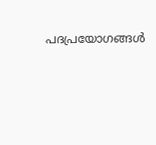പദപ്രയോഗങ്ങള്‍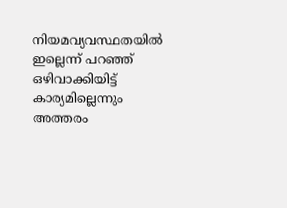നിയമവ്യവസ്ഥതയില്‍ ഇല്ലെന്ന് പറഞ്ഞ് ഒഴിവാക്കിയിട്ട് കാര്യമില്ലെന്നും അത്തരം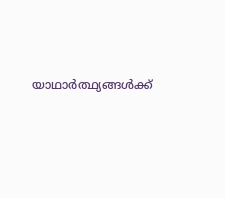യാഥാര്‍ത്ഥ്യങ്ങള്‍ക്ക്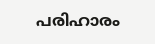പരിഹാരം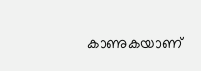കാണുകയാണ്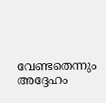വേണ്ടതെന്നും അദ്ദേഹം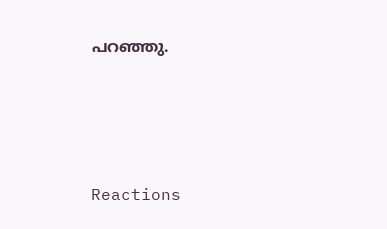പറഞ്ഞു.






Reactions